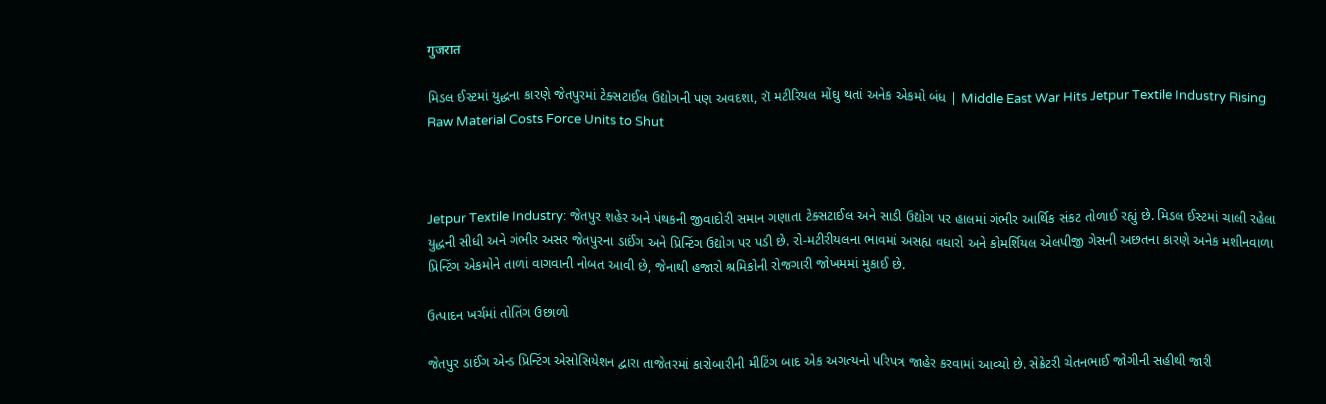गुजरात

મિડલ ઈસ્ટમાં યુદ્ધના કારણે જેતપુરમાં ટેક્સટાઈલ ઉદ્યોગની પણ અવદશા, રૉ મટીરિયલ મોંઘુ થતાં અનેક એકમો બંધ | Middle East War Hits Jetpur Textile Industry Rising Raw Material Costs Force Units to Shut



Jetpur Textile Industry: જેતપુર શહેર અને પંથકની જીવાદોરી સમાન ગણાતા ટેક્સટાઈલ અને સાડી ઉદ્યોગ પર હાલમાં ગંભીર આર્થિક સંકટ તોળાઈ રહ્યું છે. મિડલ ઈસ્ટમાં ચાલી રહેલા યુદ્ધની સીધી અને ગંભીર અસર જેતપુરના ડાઈંગ અને પ્રિન્ટિંગ ઉદ્યોગ પર પડી છે. રો-મટીરીયલના ભાવમાં અસહ્ય વધારો અને કોમર્શિયલ એલપીજી ગેસની અછતના કારણે અનેક મશીનવાળા પ્રિન્ટિંગ એકમોને તાળાં વાગવાની નોબત આવી છે, જેનાથી હજારો શ્રમિકોની રોજગારી જોખમમાં મુકાઈ છે.

ઉત્પાદન ખર્ચમાં તોતિંગ ઉછાળો

જેતપુર ડાઈંગ એન્ડ પ્રિન્ટિંગ એસોસિયેશન દ્વારા તાજેતરમાં કારોબારીની મીટિંગ બાદ એક અગત્યનો પરિપત્ર જાહેર કરવામાં આવ્યો છે. સેક્રેટરી ચેતનભાઈ જોગીની સહીથી જારી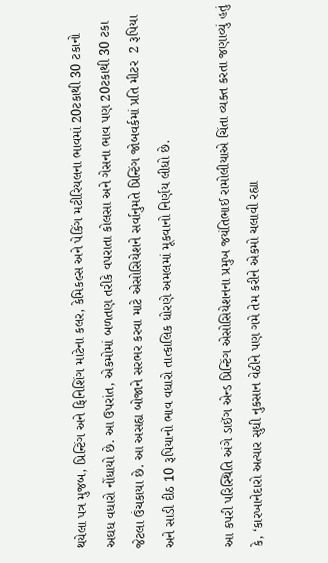થયેલા પત્ર મુજબ, પ્રિન્ટિંગ અને ફિનિશિંગ માટેના કલર, કેમિકલ્સ અને પેકિંગ મટીરિયલના ભાવમાં 20ટકાથી 30 ટકાનો અઘધ વધારો નોંધાયો છે. આ ઉપરાંત, એકમોમાં બળતણ તરીકે વપરાતા કોલસા અને ગેસના ભાવ પણ 20ટકાથી 30 ટકા જેટલા ઉંચકાયા છે. આ અસહ્ય બોજાને સરભર કરવા માટે એસોસિયેશને સર્વાનુમતે પ્રિન્ટિંગ જોબવર્કમાં પ્રતિ મીટર  2 રૂપિયા અને સાડી દીઠ 10 રૂપિયાનો ભાવ વધારો તાત્કાલિક ધોરણે અમલમાં મૂકવાનો નિર્ણય લીધો છે.

આ કપરી પરિસ્થિતિ અંગે ડાઈંગ એન્ડ પ્રિન્ટિંગ એસોસિયેશનના પ્રમુખ જયંતિભાઈ રામોલીયાએ ચિંતા વ્યક્ત કરતા જણાવ્યું હતું કે, ‘કારખાનેદારો અત્યાર સુધી નુકસાન વેઠીને પણ ગમે તેમ કરીને એકમો ચલાવી રહ્યા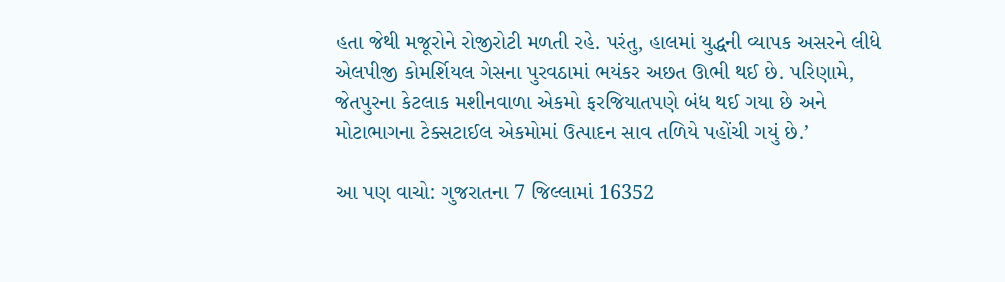હતા જેથી મજૂરોને રોજીરોટી મળતી રહે. પરંતુ, હાલમાં યુદ્ધની વ્યાપક અસરને લીધે એલપીજી કોમર્શિયલ ગેસના પુરવઠામાં ભયંકર અછત ઊભી થઈ છે. પરિણામે, જેતપુરના કેટલાક મશીનવાળા એકમો ફરજિયાતપણે બંધ થઈ ગયા છે અને મોટાભાગના ટેક્સટાઈલ એકમોમાં ઉત્પાદન સાવ તળિયે પહોંચી ગયું છે.’

આ પણ વાચો: ગુજરાતના 7 જિલ્લામાં 16352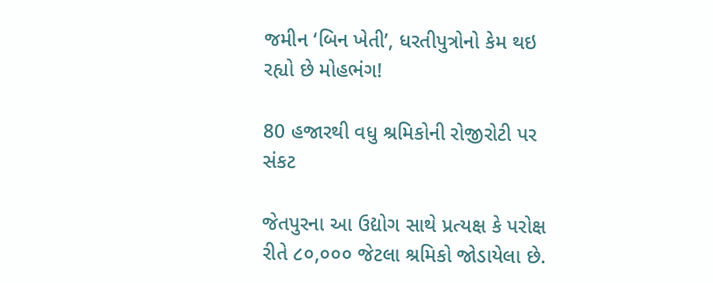જમીન ‘બિન ખેતી’, ધરતીપુત્રોનો કેમ થઇ રહ્યો છે મોહભંગ!

80 હજારથી વધુ શ્રમિકોની રોજીરોટી પર સંકટ

જેતપુરના આ ઉદ્યોગ સાથે પ્રત્યક્ષ કે પરોક્ષ રીતે ૮૦,૦૦૦ જેટલા શ્રમિકો જોડાયેલા છે.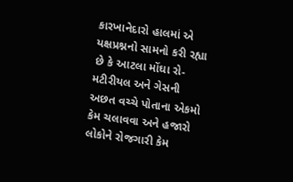કારખાનેદારો હાલમાં એ યક્ષપ્રશ્નનો સામનો કરી રહ્યા છે કે આટલા મોંઘા રો-મટીરીયલ અને ગેસની અછત વચ્ચે પોતાના એકમો કેમ ચલાવવા અને હજારો લોકોને રોજગારી કેમ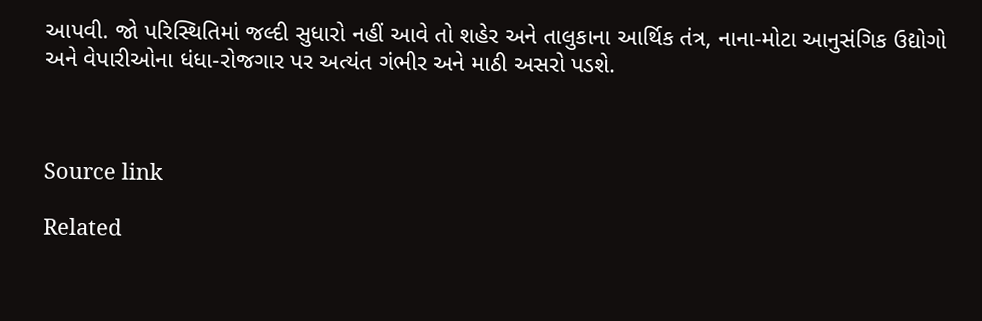આપવી. જો પરિસ્થિતિમાં જલ્દી સુધારો નહીં આવે તો શહેર અને તાલુકાના આર્થિક તંત્ર, નાના-મોટા આનુસંગિક ઉદ્યોગો અને વેપારીઓના ધંધા-રોજગાર પર અત્યંત ગંભીર અને માઠી અસરો પડશે.



Source link

Related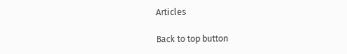Articles

Back to top button